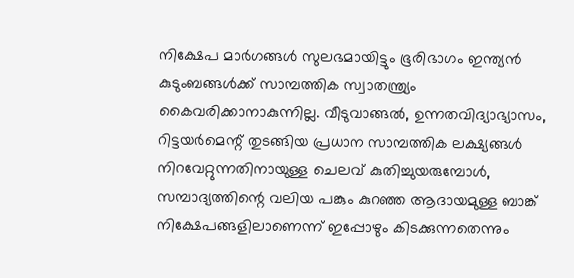നിക്ഷേപ മാർഗങ്ങൾ സുലഭമായിട്ടും ഭൂരിഭാഗം ഇന്ത്യൻ കുടുംബങ്ങൾക്ക് സാമ്പത്തിക സ്വാതന്ത്ര്യം കൈവരിക്കാനാകുന്നില്ല. വീടുവാങ്ങൽ, ഉന്നതവിദ്യാഭ്യാസം, റിട്ടയർമെന്റ് തുടങ്ങിയ പ്രധാന സാമ്പത്തിക ലക്ഷ്യങ്ങൾ നിറവേറ്റുന്നതിനായുള്ള ചെലവ് കുതിച്ചുയരുമ്പോൾ, സമ്പാദ്യത്തിന്റെ വലിയ പങ്കും കുറഞ്ഞ ആദായമുള്ള ബാങ്ക് നിക്ഷേപങ്ങളിലാണെന്ന് ഇപ്പോഴും കിടക്കുന്നതെന്നും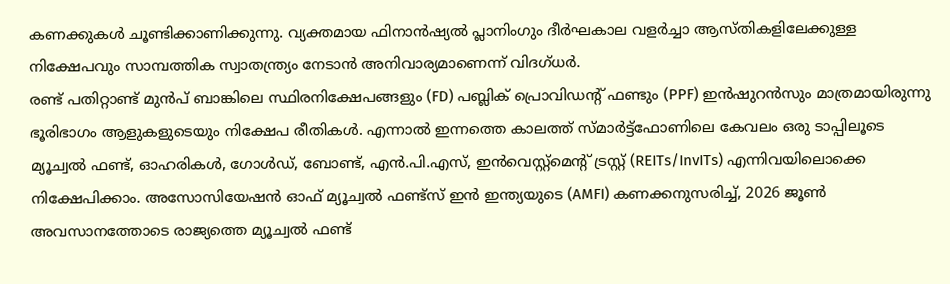കണക്കുകൾ ചൂണ്ടിക്കാണിക്കുന്നു. വ്യക്തമായ ഫിനാൻഷ്യൽ പ്ലാനിംഗും ദീർഘകാല വളർച്ചാ ആസ്തികളിലേക്കുള്ള നിക്ഷേപവും സാമ്പത്തിക സ്വാതന്ത്ര്യം നേടാൻ അനിവാര്യമാണെന്ന് വിദഗ്ധർ.
രണ്ട് പതിറ്റാണ്ട് മുൻപ് ബാങ്കിലെ സ്ഥിരനിക്ഷേപങ്ങളും (FD) പബ്ലിക് പ്രൊവിഡന്റ് ഫണ്ടും (PPF) ഇൻഷുറൻസും മാത്രമായിരുന്നു ഭൂരിഭാഗം ആളുകളുടെയും നിക്ഷേപ രീതികൾ. എന്നാൽ ഇന്നത്തെ കാലത്ത് സ്മാർട്ട്ഫോണിലെ കേവലം ഒരു ടാപ്പിലൂടെ മ്യൂച്വൽ ഫണ്ട്, ഓഹരികൾ, ഗോൾഡ്, ബോണ്ട്, എൻ.പി.എസ്, ഇൻവെസ്റ്റ്മെന്റ് ട്രസ്റ്റ് (REITs/InvITs) എന്നിവയിലൊക്കെ നിക്ഷേപിക്കാം. അസോസിയേഷൻ ഓഫ് മ്യൂച്വൽ ഫണ്ട്സ് ഇൻ ഇന്ത്യയുടെ (AMFI) കണക്കനുസരിച്ച്, 2026 ജൂൺ അവസാനത്തോടെ രാജ്യത്തെ മ്യൂച്വൽ ഫണ്ട്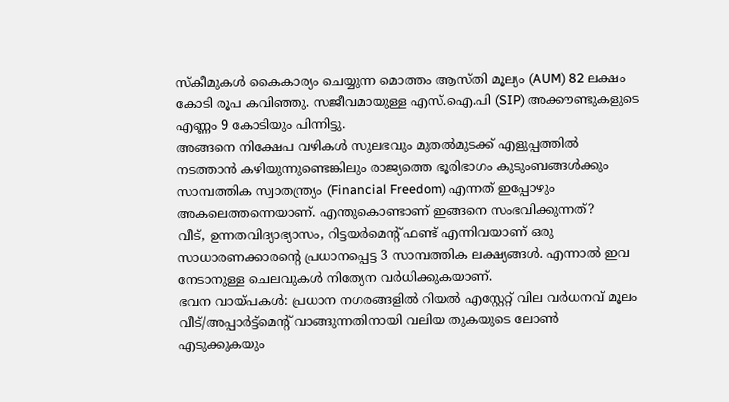സ്കീമുകൾ കൈകാര്യം ചെയ്യുന്ന മൊത്തം ആസ്തി മൂല്യം (AUM) 82 ലക്ഷം കോടി രൂപ കവിഞ്ഞു. സജീവമായുള്ള എസ്.ഐ.പി (SIP) അക്കൗണ്ടുകളുടെ എണ്ണം 9 കോടിയും പിന്നിട്ടു.
അങ്ങനെ നിക്ഷേപ വഴികൾ സുലഭവും മുതൽമുടക്ക് എളുപ്പത്തിൽ നടത്താൻ കഴിയുന്നുണ്ടെങ്കിലും രാജ്യത്തെ ഭൂരിഭാഗം കുടുംബങ്ങൾക്കും സാമ്പത്തിക സ്വാതന്ത്ര്യം (Financial Freedom) എന്നത് ഇപ്പോഴും അകലെത്തന്നെയാണ്. എന്തുകൊണ്ടാണ് ഇങ്ങനെ സംഭവിക്കുന്നത്?
വീട്, ഉന്നതവിദ്യാഭ്യാസം, റിട്ടയർമെന്റ് ഫണ്ട് എന്നിവയാണ് ഒരു സാധാരണക്കാരന്റെ പ്രധാനപ്പെട്ട 3 സാമ്പത്തിക ലക്ഷ്യങ്ങൾ. എന്നാൽ ഇവ നേടാനുള്ള ചെലവുകൾ നിത്യേന വർധിക്കുകയാണ്.
ഭവന വായ്പകൾ: പ്രധാന നഗരങ്ങളിൽ റിയൽ എസ്റ്റേറ്റ് വില വർധനവ് മൂലം വീട്/അപ്പാർട്ട്മെന്റ് വാങ്ങുന്നതിനായി വലിയ തുകയുടെ ലോൺ എടുക്കുകയും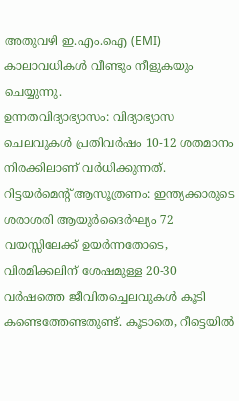അതുവഴി ഇ.എം.ഐ (EMI) കാലാവധികൾ വീണ്ടും നീളുകയും ചെയ്യുന്നു.
ഉന്നതവിദ്യാഭ്യാസം: വിദ്യാഭ്യാസ ചെലവുകൾ പ്രതിവർഷം 10-12 ശതമാനം നിരക്കിലാണ് വർധിക്കുന്നത്.
റിട്ടയർമെന്റ് ആസൂത്രണം: ഇന്ത്യക്കാരുടെ ശരാശരി ആയുർദൈർഘ്യം 72 വയസ്സിലേക്ക് ഉയർന്നതോടെ, വിരമിക്കലിന് ശേഷമുള്ള 20-30 വർഷത്തെ ജീവിതച്ചെലവുകൾ കൂടി കണ്ടെത്തേണ്ടതുണ്ട്. കൂടാതെ, റീട്ടെയിൽ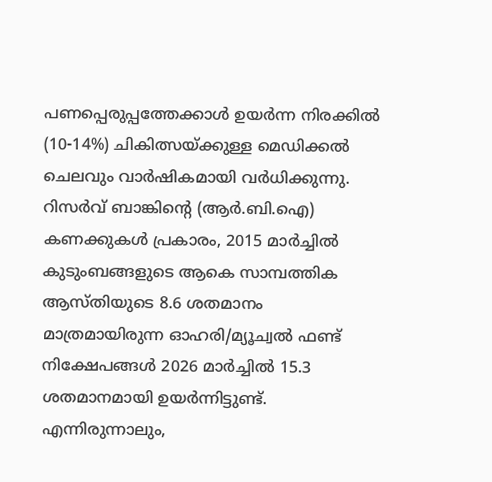പണപ്പെരുപ്പത്തേക്കാൾ ഉയർന്ന നിരക്കിൽ (10-14%) ചികിത്സയ്ക്കുള്ള മെഡിക്കൽ ചെലവും വാർഷികമായി വർധിക്കുന്നു.
റിസർവ് ബാങ്കിന്റെ (ആർ.ബി.ഐ) കണക്കുകൾ പ്രകാരം, 2015 മാർച്ചിൽ കുടുംബങ്ങളുടെ ആകെ സാമ്പത്തിക ആസ്തിയുടെ 8.6 ശതമാനം മാത്രമായിരുന്ന ഓഹരി/മ്യൂച്വൽ ഫണ്ട് നിക്ഷേപങ്ങൾ 2026 മാർച്ചിൽ 15.3 ശതമാനമായി ഉയർന്നിട്ടുണ്ട്. എന്നിരുന്നാലും,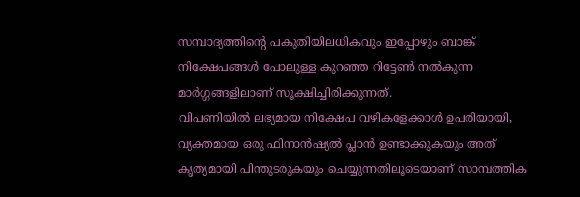സമ്പാദ്യത്തിന്റെ പകുതിയിലധികവും ഇപ്പോഴും ബാങ്ക് നിക്ഷേപങ്ങൾ പോലുള്ള കുറഞ്ഞ റിട്ടേൺ നൽകുന്ന മാർഗ്ഗങ്ങളിലാണ് സൂക്ഷിച്ചിരിക്കുന്നത്.
വിപണിയിൽ ലഭ്യമായ നിക്ഷേപ വഴികളേക്കാൾ ഉപരിയായി, വ്യക്തമായ ഒരു ഫിനാൻഷ്യൽ പ്ലാൻ ഉണ്ടാക്കുകയും അത് കൃത്യമായി പിന്തുടരുകയും ചെയ്യുന്നതിലൂടെയാണ് സാമ്പത്തിക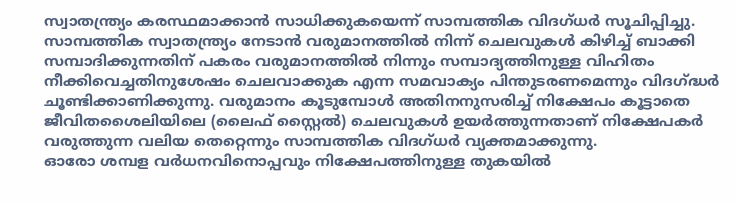സ്വാതന്ത്ര്യം കരസ്ഥമാക്കാൻ സാധിക്കുകയെന്ന് സാമ്പത്തിക വിദഗ്ധർ സൂചിപ്പിച്ചു.
സാമ്പത്തിക സ്വാതന്ത്ര്യം നേടാൻ വരുമാനത്തിൽ നിന്ന് ചെലവുകൾ കിഴിച്ച് ബാക്കി സമ്പാദിക്കുന്നതിന് പകരം വരുമാനത്തിൽ നിന്നും സമ്പാദ്യത്തിനുള്ള വിഹിതം നീക്കിവെച്ചതിനുശേഷം ചെലവാക്കുക എന്ന സമവാക്യം പിന്തുടരണമെന്നും വിദഗ്ദ്ധർ ചൂണ്ടിക്കാണിക്കുന്നു. വരുമാനം കൂടുമ്പോൾ അതിനനുസരിച്ച് നിക്ഷേപം കൂട്ടാതെ ജീവിതശൈലിയിലെ (ലൈഫ് സ്റ്റൈൽ) ചെലവുകൾ ഉയർത്തുന്നതാണ് നിക്ഷേപകർ വരുത്തുന്ന വലിയ തെറ്റെന്നും സാമ്പത്തിക വിദഗ്ധർ വ്യക്തമാക്കുന്നു.
ഓരോ ശമ്പള വർധനവിനൊപ്പവും നിക്ഷേപത്തിനുള്ള തുകയിൽ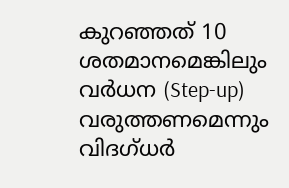കുറഞ്ഞത് 10 ശതമാനമെങ്കിലും വർധന (Step-up) വരുത്തണമെന്നും വിദഗ്ധർ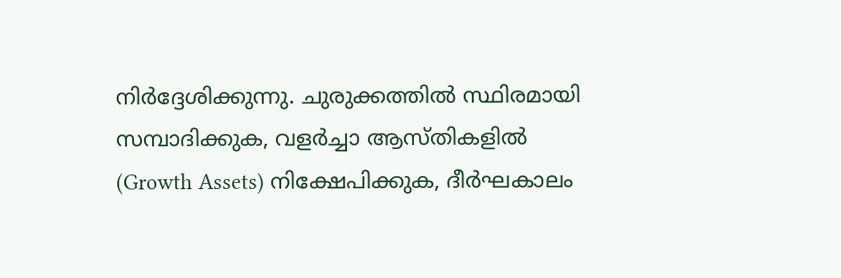നിർദ്ദേശിക്കുന്നു. ചുരുക്കത്തിൽ സ്ഥിരമായി സമ്പാദിക്കുക, വളർച്ചാ ആസ്തികളിൽ (Growth Assets) നിക്ഷേപിക്കുക, ദീർഘകാലം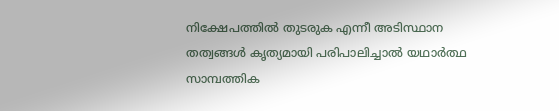നിക്ഷേപത്തിൽ തുടരുക എന്നീ അടിസ്ഥാന തത്വങ്ങൾ കൃത്യമായി പരിപാലിച്ചാൽ യഥാർത്ഥ സാമ്പത്തിക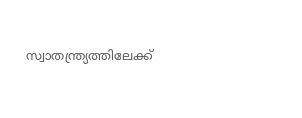സ്വാതന്ത്ര്യത്തിലേക്ക്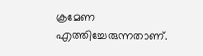ക്രമേണ എത്തിച്ചേരുന്നതാണ്.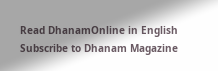Read DhanamOnline in English
Subscribe to Dhanam Magazine